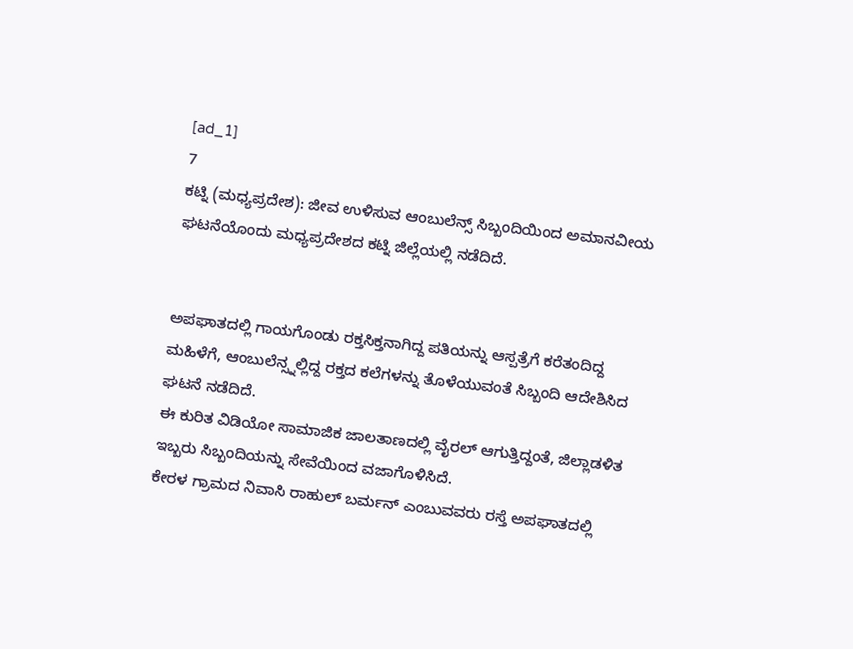[ad_1]
7
ಕಟ್ನಿ (ಮಧ್ಯಪ್ರದೇಶ): ಜೀವ ಉಳಿಸುವ ಆಂಬುಲೆನ್ಸ್ ಸಿಬ್ಬಂದಿಯಿಂದ ಅಮಾನವೀಯ ಘಟನೆಯೊಂದು ಮಧ್ಯಪ್ರದೇಶದ ಕಟ್ನಿ ಜಿಲ್ಲೆಯಲ್ಲಿ ನಡೆದಿದೆ.


ಅಪಘಾತದಲ್ಲಿ ಗಾಯಗೊಂಡು ರಕ್ತಸಿಕ್ತನಾಗಿದ್ದ ಪತಿಯನ್ನು ಆಸ್ಪತ್ರೆಗೆ ಕರೆತಂದಿದ್ದ ಮಹಿಳೆಗೆ, ಆಂಬುಲೆನ್ಸ್ನಲ್ಲಿದ್ದ ರಕ್ತದ ಕಲೆಗಳನ್ನು ತೊಳೆಯುವಂತೆ ಸಿಬ್ಬಂದಿ ಆದೇಶಿಸಿದ ಘಟನೆ ನಡೆದಿದೆ.
ಈ ಕುರಿತ ವಿಡಿಯೋ ಸಾಮಾಜಿಕ ಜಾಲತಾಣದಲ್ಲಿ ವೈರಲ್ ಆಗುತ್ತಿದ್ದಂತೆ, ಜಿಲ್ಲಾಡಳಿತ ಇಬ್ಬರು ಸಿಬ್ಬಂದಿಯನ್ನು ಸೇವೆಯಿಂದ ವಜಾಗೊಳಿಸಿದೆ.
ಕೇರಳ ಗ್ರಾಮದ ನಿವಾಸಿ ರಾಹುಲ್ ಬರ್ಮನ್ ಎಂಬುವವರು ರಸ್ತೆ ಅಪಘಾತದಲ್ಲಿ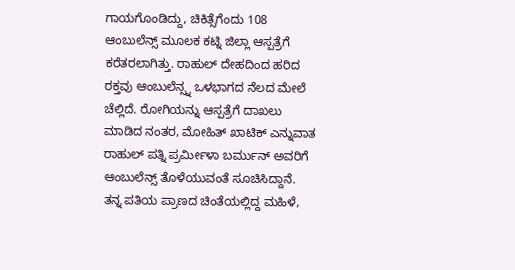ಗಾಯಗೊಂಡಿದ್ದು, ಚಿಕಿತ್ಸೆಗೆಂದು 108 ಆಂಬುಲೆನ್ಸ್ ಮೂಲಕ ಕಟ್ನಿ ಜಿಲ್ಲಾ ಆಸ್ಪತ್ರೆಗೆ ಕರೆತರಲಾಗಿತ್ತು. ರಾಹುಲ್ ದೇಹದಿಂದ ಹರಿದ ರಕ್ತವು ಆಂಬುಲೆನ್ಸ್ನ ಒಳಭಾಗದ ನೆಲದ ಮೇಲೆ ಚೆಲ್ಲಿದೆ. ರೋಗಿಯನ್ನು ಆಸ್ಪತ್ರೆಗೆ ದಾಖಲು ಮಾಡಿದ ನಂತರ, ಮೋಹಿತ್ ಖಾಟಿಕ್ ಎನ್ನುವಾತ ರಾಹುಲ್ ಪತ್ನಿ ಪ್ರರ್ಮೀಳಾ ಬರ್ಮುನ್ ಅವರಿಗೆ ಆಂಬುಲೆನ್ಸ್ ತೊಳೆಯುವಂತೆ ಸೂಚಿಸಿದ್ದಾನೆ.
ತನ್ನ ಪತಿಯ ಪ್ರಾಣದ ಚಿಂತೆಯಲ್ಲಿದ್ದ ಮಹಿಳೆ,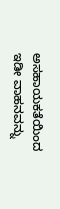ಅಸಹಾಯಕತೆಯಿಂದ ಇಡೀ ವಾಹನವನ್ನು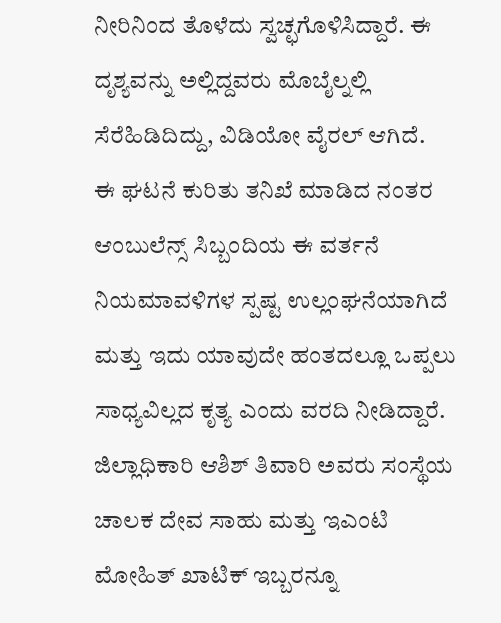ನೀರಿನಿಂದ ತೊಳೆದು ಸ್ವಚ್ಛಗೊಳಿಸಿದ್ದಾರೆ. ಈ ದೃಶ್ಯವನ್ನು ಅಲ್ಲಿದ್ದವರು ಮೊಬೈಲ್ನಲ್ಲಿ ಸೆರೆಹಿಡಿದಿದ್ದು, ವಿಡಿಯೋ ವೈರಲ್ ಆಗಿದೆ.
ಈ ಘಟನೆ ಕುರಿತು ತನಿಖೆ ಮಾಡಿದ ನಂತರ ಆಂಬುಲೆನ್ಸ್ ಸಿಬ್ಬಂದಿಯ ಈ ವರ್ತನೆ ನಿಯಮಾವಳಿಗಳ ಸ್ಪಷ್ಟ ಉಲ್ಲಂಘನೆಯಾಗಿದೆ ಮತ್ತು ಇದು ಯಾವುದೇ ಹಂತದಲ್ಲೂ ಒಪ್ಪಲು ಸಾಧ್ಯವಿಲ್ಲದ ಕೃತ್ಯ ಎಂದು ವರದಿ ನೀಡಿದ್ದಾರೆ. ಜಿಲ್ಲಾಧಿಕಾರಿ ಆಶಿಶ್ ತಿವಾರಿ ಅವರು ಸಂಸ್ಥೆಯ ಚಾಲಕ ದೇವ ಸಾಹು ಮತ್ತು ಇಎಂಟಿ ಮೋಹಿತ್ ಖಾಟಿಕ್ ಇಬ್ಬರನ್ನೂ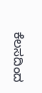ಕೆಲಸದಿಂದ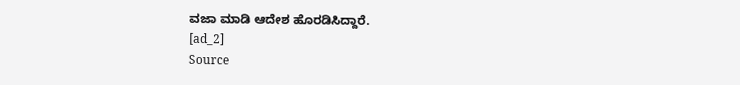ವಜಾ ಮಾಡಿ ಆದೇಶ ಹೊರಡಿಸಿದ್ದಾರೆ.
[ad_2]
Source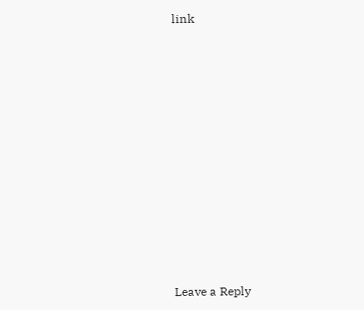link


















Leave a Reply